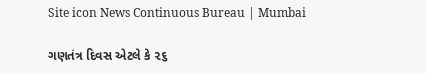Site icon News Continuous Bureau | Mumbai

ગણતંત્ર દિવસ એટલે કે ૨૬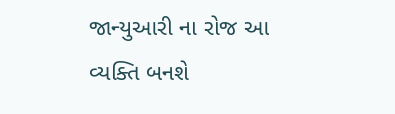જાન્યુઆરી ના રોજ આ વ્યક્તિ બનશે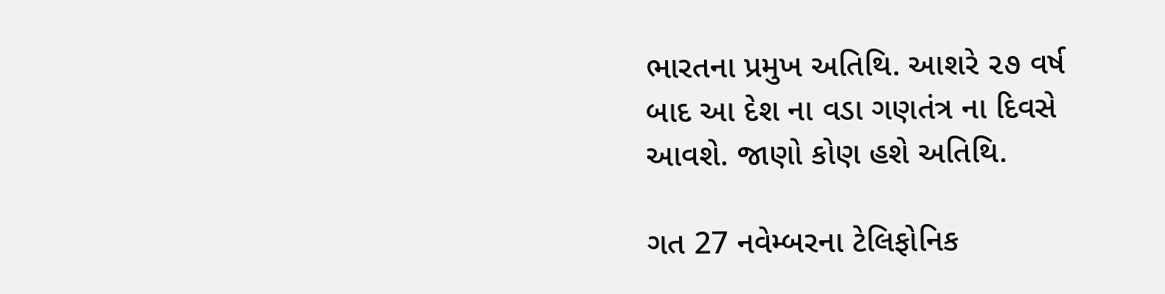ભારતના પ્રમુખ અતિથિ. આશરે ૨૭ વર્ષ બાદ આ દેશ ના વડા ગણતંત્ર ના દિવસે આવશે. જાણો કોણ હશે અતિથિ.

ગત 27 નવેમ્બરના ટેલિફોનિક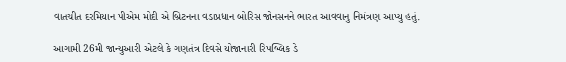વાતચીત દરમિયાન પીએમ મોદી એ બ્રિટનના વડાપ્રધાન બોરિસ જોનસનને ભારત આવવાનુ નિમંત્રણ આપ્યુ હતું.

આગામી 26મી જાન્યુઆરી એટલે કે ગણતંત્ર દિવસે યોજાનારી રિપબ્લિક ડે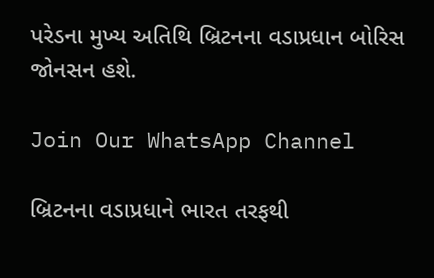પરેડના મુખ્ય અતિથિ બ્રિટનના વડાપ્રધાન બોરિસ જોનસન હશે.

Join Our WhatsApp Channel

બ્રિટનના વડાપ્રધાને ભારત તરફથી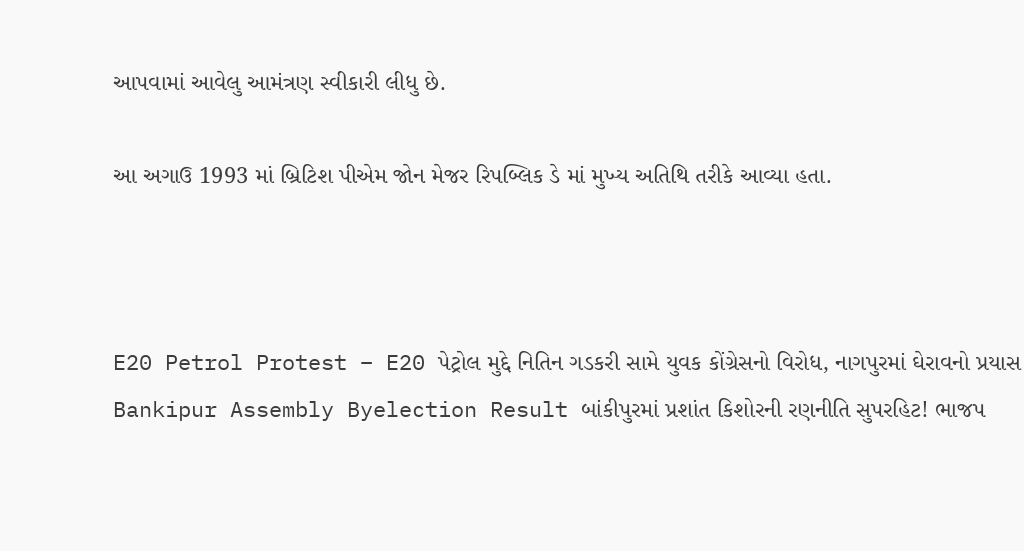આપવામાં આવેલુ આમંત્રણ સ્વીકારી લીધુ છે.

આ અગાઉ 1993 માં બ્રિટિશ પીએમ જોન મેજર રિપબ્લિક ડે માં મુખ્ય અતિથિ તરીકે આવ્યા હતા.



E20 Petrol Protest – E20 પેટ્રોલ મુદ્દે નિતિન ગડકરી સામે યુવક કોંગ્રેસનો વિરોધ, નાગપુરમાં ઘેરાવનો પ્રયાસ
Bankipur Assembly Byelection Result બાંકીપુરમાં પ્રશાંત કિશોરની રણનીતિ સુપરહિટ! ભાજપ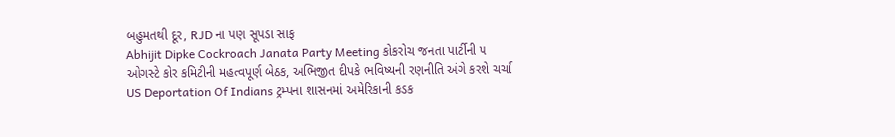બહુમતથી દૂર, RJD ના પણ સૂપડા સાફ
Abhijit Dipke Cockroach Janata Party Meeting કોકરોચ જનતા પાર્ટીની ૫ ઓગસ્ટે કોર કમિટીની મહત્વપૂર્ણ બેઠક, અભિજીત દીપકે ભવિષ્યની રણનીતિ અંગે કરશે ચર્ચા
US Deportation Of Indians ટ્રમ્પના શાસનમાં અમેરિકાની કડક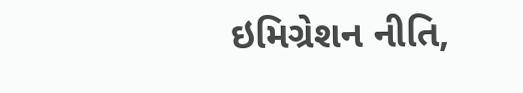ઇમિગ્રેશન નીતિ,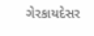ગેરકાયદેસર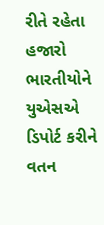રીતે રહેતા હજારો ભારતીયોને યુએસએ ડિપોર્ટ કરીને વતન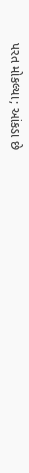પરત મોકલ્યા; આંકડા છે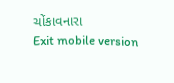ચોંકાવનારા
Exit mobile version